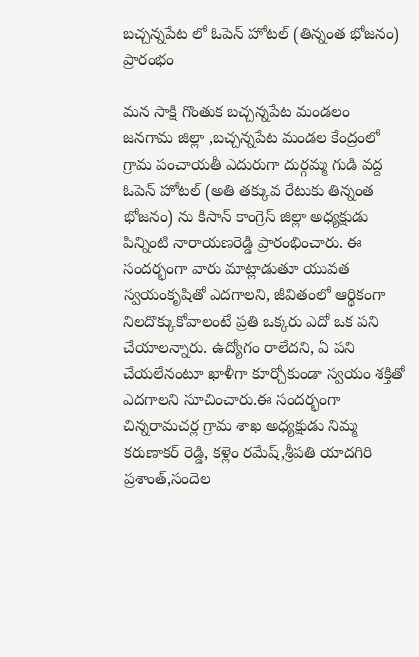బచ్చన్నపేట లో ఓపెన్ హోటల్ (తిన్నంత భోజనం) ప్రారంభం

మన సాక్షి గొంతుక బచ్చన్నపేట మండలం
జనగామ జిల్లా ,బచ్చన్నపేట మండల కేంద్రంలో గ్రామ పంచాయతీ ఎదురుగా దుర్గమ్మ గుడి వద్ద ఓపెన్ హోటల్ (అతి తక్కువ రేటుకు తిన్నంత భోజనం) ను కిసాన్ కాంగ్రెస్ జిల్లా అధ్యక్షుడు పిన్నింటి నారాయణరెడ్డి ప్రారంభించారు. ఈ సందర్భంగా వారు మాట్లాడుతూ యువత స్వయంకృషితో ఎదగాలని, జీవితంలో ఆర్థికంగా నిలదొక్కుకోవాలంటే ప్రతి ఒక్కరు ఎదో ఒక పని చేయాలన్నారు. ఉద్యోగం రాలేదని, ఏ పని చేయలేనంటూ ఖాళీగా కూర్చోకుండా స్వయం శక్తితో ఎదగాలని సూచించారు.ఈ సందర్భంగా చిన్నరామచర్ల గ్రామ శాఖ అధ్యక్షుడు నిమ్మ కరుణాకర్ రెడ్డి, కళ్లెం రమేష్,శ్రీపతి యాదగిరి ప్రశాంత్,సందెల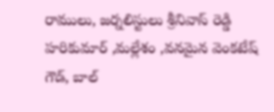రాములు, జర్నలిస్టులు శ్రీనివాస్ రెడ్డి హరికుమార్ ,మల్లేశం ,వనమైన వెంకటేష్ గౌడ్, బాల్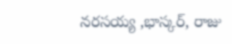నరసయ్య ,భాస్కర్, రాజు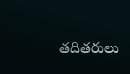తదితరులు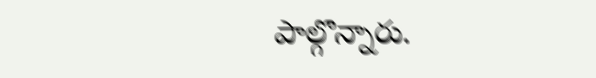పాల్గొన్నారు.